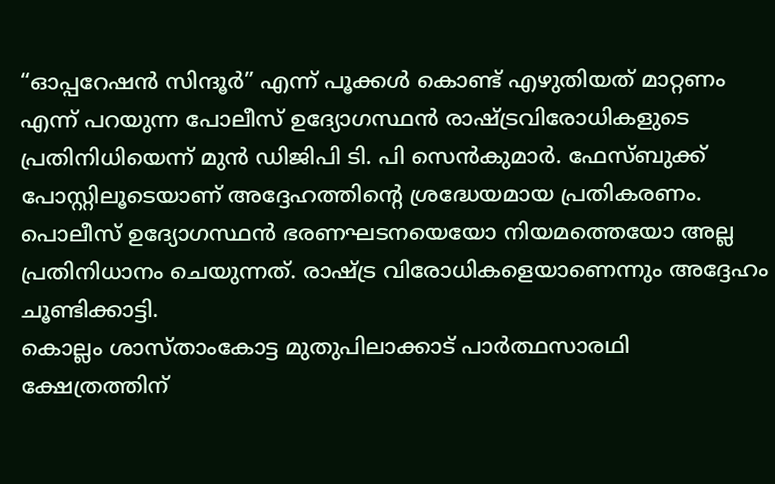“ഓപ്പറേഷൻ സിന്ദൂർ” എന്ന് പൂക്കൾ കൊണ്ട് എഴുതിയത് മാറ്റണം എന്ന് പറയുന്ന പോലീസ് ഉദ്യോഗസ്ഥൻ രാഷ്ട്രവിരോധികളുടെ പ്രതിനിധിയെന്ന് മുൻ ഡിജിപി ടി. പി സെൻകുമാർ. ഫേസ്ബുക്ക് പോസ്റ്റിലൂടെയാണ് അദ്ദേഹത്തിന്റെ ശ്രദ്ധേയമായ പ്രതികരണം. പൊലീസ് ഉദ്യോഗസ്ഥൻ ഭരണഘടനയെയോ നിയമത്തെയോ അല്ല പ്രതിനിധാനം ചെയുന്നത്. രാഷ്ട്ര വിരോധികളെയാണെന്നും അദ്ദേഹം ചൂണ്ടിക്കാട്ടി.
കൊല്ലം ശാസ്താംകോട്ട മുതുപിലാക്കാട് പാർത്ഥസാരഥി ക്ഷേത്രത്തിന്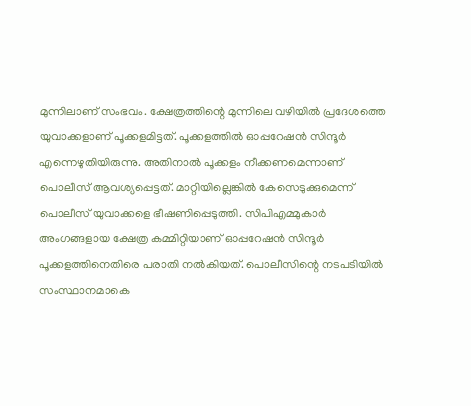മുന്നിലാണ് സംഭവം. ക്ഷേത്രത്തിന്റെ മുന്നിലെ വഴിയിൽ പ്രദേശത്തെ യുവാക്കളാണ് പൂക്കളമിട്ടത്. പൂക്കളത്തിൽ ഓപ്പറേഷൻ സിന്ദൂർ എന്നെഴുതിയിരുന്നു. അതിനാൽ പൂക്കളം നീക്കണമെന്നാണ് പൊലീസ് ആവശ്യപ്പെട്ടത്. മാറ്റിയില്ലെങ്കിൽ കേസെടുക്കുമെന്ന് പൊലീസ് യുവാക്കളെ ഭീഷണിപ്പെടുത്തി. സിപിഎമ്മുകാർ അംഗങ്ങളായ ക്ഷേത്ര കമ്മിറ്റിയാണ് ഓപ്പറേഷൻ സിന്ദൂർ പൂക്കളത്തിനെതിരെ പരാതി നൽകിയത്. പൊലീസിന്റെ നടപടിയിൽ സംസ്ഥാനമാകെ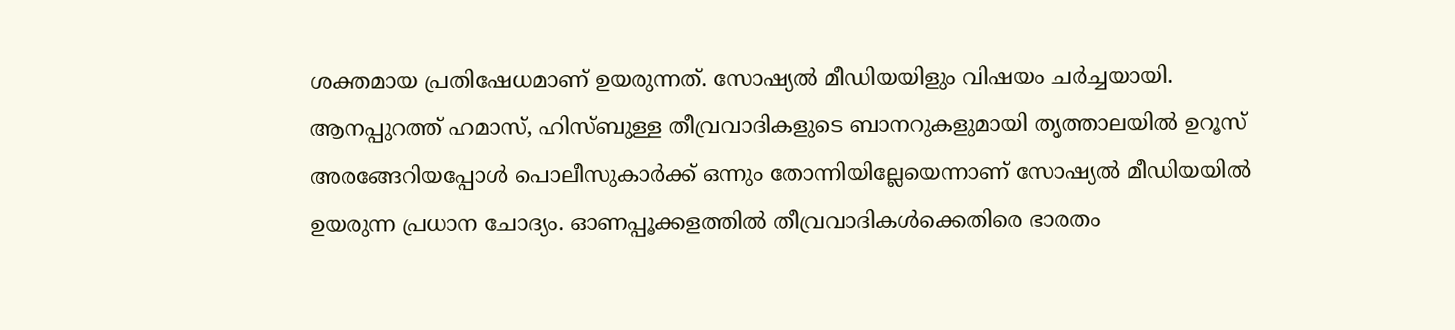ശക്തമായ പ്രതിഷേധമാണ് ഉയരുന്നത്. സോഷ്യൽ മീഡിയയിളും വിഷയം ചർച്ചയായി.
ആനപ്പുറത്ത് ഹമാസ്, ഹിസ്ബുള്ള തീവ്രവാദികളുടെ ബാനറുകളുമായി തൃത്താലയിൽ ഉറൂസ് അരങ്ങേറിയപ്പോൾ പൊലീസുകാർക്ക് ഒന്നും തോന്നിയില്ലേയെന്നാണ് സോഷ്യൽ മീഡിയയിൽ ഉയരുന്ന പ്രധാന ചോദ്യം. ഓണപ്പൂക്കളത്തിൽ തീവ്രവാദികൾക്കെതിരെ ഭാരതം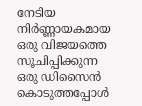നേടിയ നിർണ്ണായകമായ ഒരു വിജയത്തെ സൂചിപ്പിക്കുന്ന ഒരു ഡിസൈൻ കൊടുത്തപ്പോൾ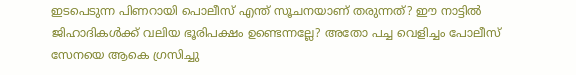ഇടപെടുന്ന പിണറായി പൊലീസ് എന്ത് സൂചനയാണ് തരുന്നത്? ഈ നാട്ടിൽ ജിഹാദികൾക്ക് വലിയ ഭൂരിപക്ഷം ഉണ്ടെന്നല്ലേ? അതോ പച്ച വെളിച്ചം പോലീസ് സേനയെ ആകെ ഗ്രസിച്ചു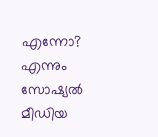എന്നോ? എന്നും സോഷ്യൽ മീഡിയ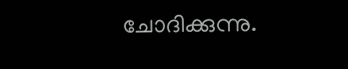ചോദിക്കുന്നു.